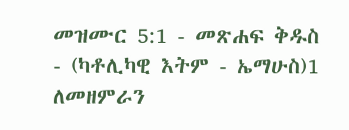መዝሙር 5:1 - መጽሐፍ ቅዱስ - (ካቶሊካዊ እትም - ኤማሁስ)1 ለመዘምራን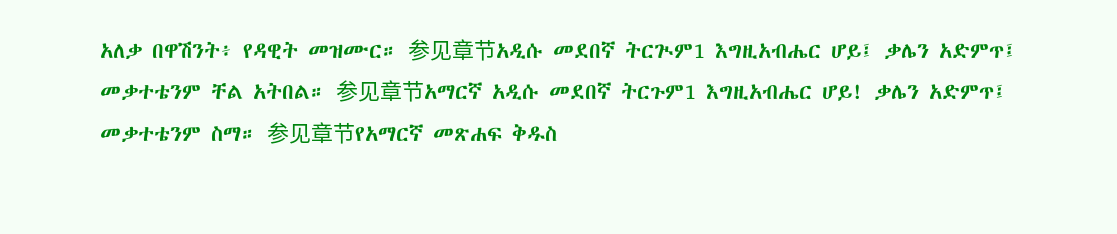አለቃ በዋሽንት፥ የዳዊት መዝሙር። 参见章节አዲሱ መደበኛ ትርጒም1 እግዚአብሔር ሆይ፤ ቃሌን አድምጥ፤ መቃተቴንም ቸል አትበል። 参见章节አማርኛ አዲሱ መደበኛ ትርጉም1 እግዚአብሔር ሆይ! ቃሌን አድምጥ፤ መቃተቴንም ስማ። 参见章节የአማርኛ መጽሐፍ ቅዱስ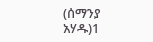(ሰማንያ አሃዱ)1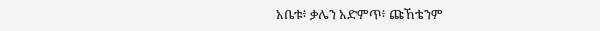አቤቱ፥ ቃሌን አድምጥ፥ ጩኸቴንም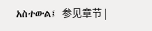አስተውል፤ 参见章节 |